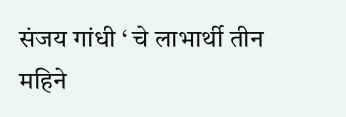संजय गांधी ‘ चे लाभार्थी तीन महिने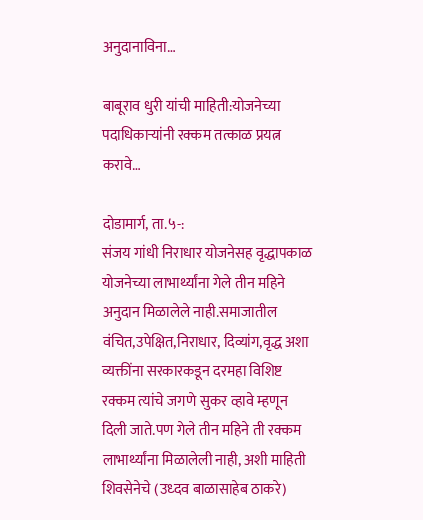अनुदानाविना…

बाबूराव धुरी यांची माहिती:योजनेच्या पदाधिकाऱ्यांनी रक्कम तत्काळ प्रयत्न करावे…

दोडामार्ग, ता.५-:
संजय गांधी निराधार योजनेसह वृद्धापकाळ योजनेच्या लाभार्थ्यांना गेले तीन महिने अनुदान मिळालेले नाही.समाजातील वंचित,उपेक्षित,निराधार, दिव्यांग,वृद्ध अशा व्यक्तींना सरकारकडून दरमहा विशिष्ट रक्कम त्यांचे जगणे सुकर व्हावे म्हणून दिली जाते.पण गेले तीन महिने ती रक्कम लाभार्थ्यांना मिळालेली नाही, अशी माहिती शिवसेनेचे (उध्दव बाळासाहेब ठाकरे)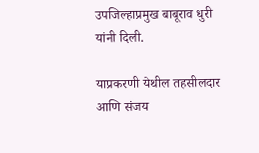उपजिल्हाप्रमुख बाबूराव धुरी यांनी दिली.

याप्रकरणी येथील तहसीलदार आणि संजय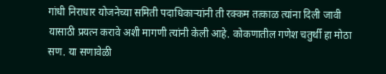गांधी निराधार योजनेच्या समिती पदाधिकाऱ्यांनी ती रक्कम तत्काळ त्यांना दिली जावी यासाठी प्रयत्न करावे अशी मागणी त्यांनी केली आहे. कोकणातील गणेश चतुर्थी हा मोठा सण. या सणावेळी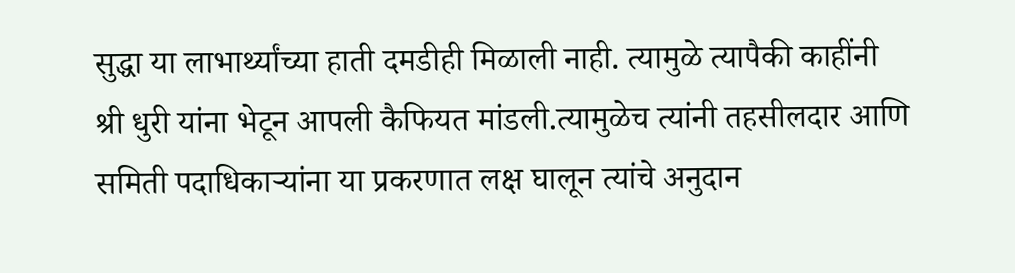सुद्धा या लाभार्थ्यांच्या हाती दमडीही मिळाली नाही. त्यामुळे त्यापैकी काहींनी श्री धुरी यांना भेटून आपली कैफियत मांडली.त्यामुळेच त्यांनी तहसीलदार आणि समिती पदाधिकाऱ्यांना या प्रकरणात लक्ष घालून त्यांचे अनुदान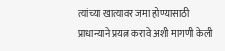त्यांच्या खात्यावर जमा होण्यासाठी प्राधान्याने प्रयत्न करावे अशी मागणी केली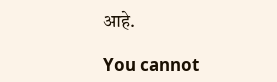आहे.

You cannot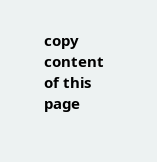copy content of this page